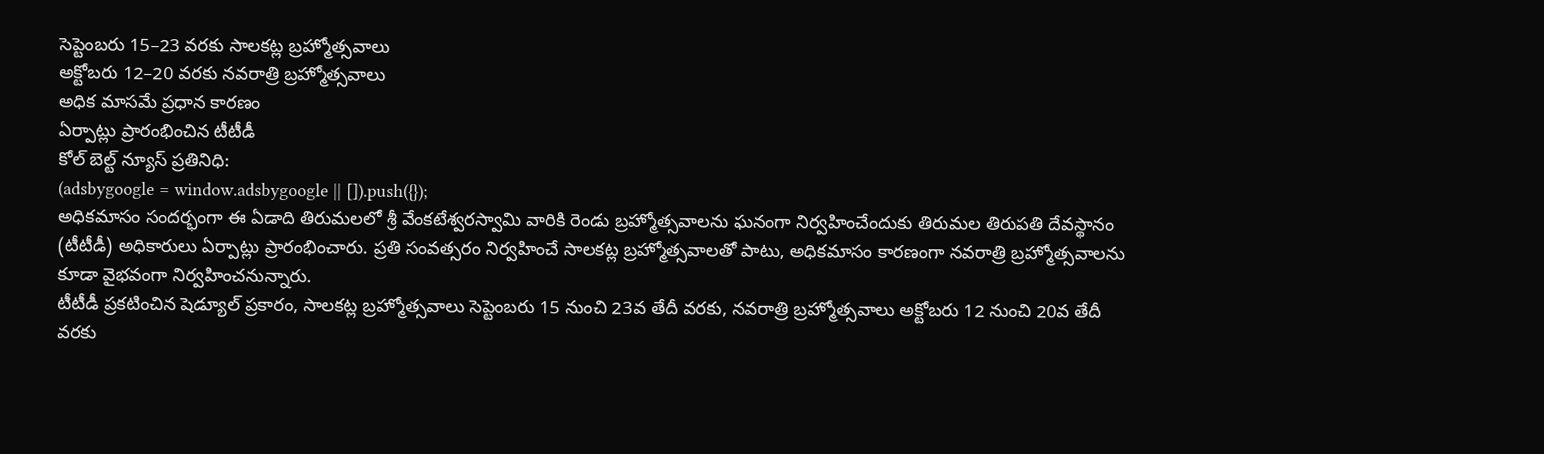సెప్టెంబరు 15–23 వరకు సాలకట్ల బ్రహ్మోత్సవాలు
అక్టోబరు 12–20 వరకు నవరాత్రి బ్రహ్మోత్సవాలు
అధిక మాసమే ప్రధాన కారణం
ఏర్పాట్లు ప్రారంభించిన టీటీడీ
కోల్ బెల్ట్ న్యూస్ ప్రతినిధి:
(adsbygoogle = window.adsbygoogle || []).push({});
అధికమాసం సందర్భంగా ఈ ఏడాది తిరుమలలో శ్రీ వేంకటేశ్వరస్వామి వారికి రెండు బ్రహ్మోత్సవాలను ఘనంగా నిర్వహించేందుకు తిరుమల తిరుపతి దేవస్థానం (టీటీడీ) అధికారులు ఏర్పాట్లు ప్రారంభించారు. ప్రతి సంవత్సరం నిర్వహించే సాలకట్ల బ్రహ్మోత్సవాలతో పాటు, అధికమాసం కారణంగా నవరాత్రి బ్రహ్మోత్సవాలను కూడా వైభవంగా నిర్వహించనున్నారు.
టీటీడీ ప్రకటించిన షెడ్యూల్ ప్రకారం, సాలకట్ల బ్రహ్మోత్సవాలు సెప్టెంబరు 15 నుంచి 23వ తేదీ వరకు, నవరాత్రి బ్రహ్మోత్సవాలు అక్టోబరు 12 నుంచి 20వ తేదీ వరకు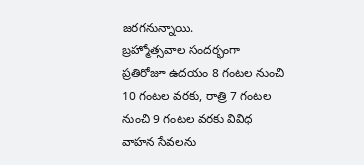జరగనున్నాయి.
బ్రహ్మోత్సవాల సందర్భంగా ప్రతిరోజూ ఉదయం 8 గంటల నుంచి 10 గంటల వరకు, రాత్రి 7 గంటల నుంచి 9 గంటల వరకు వివిధ వాహన సేవలను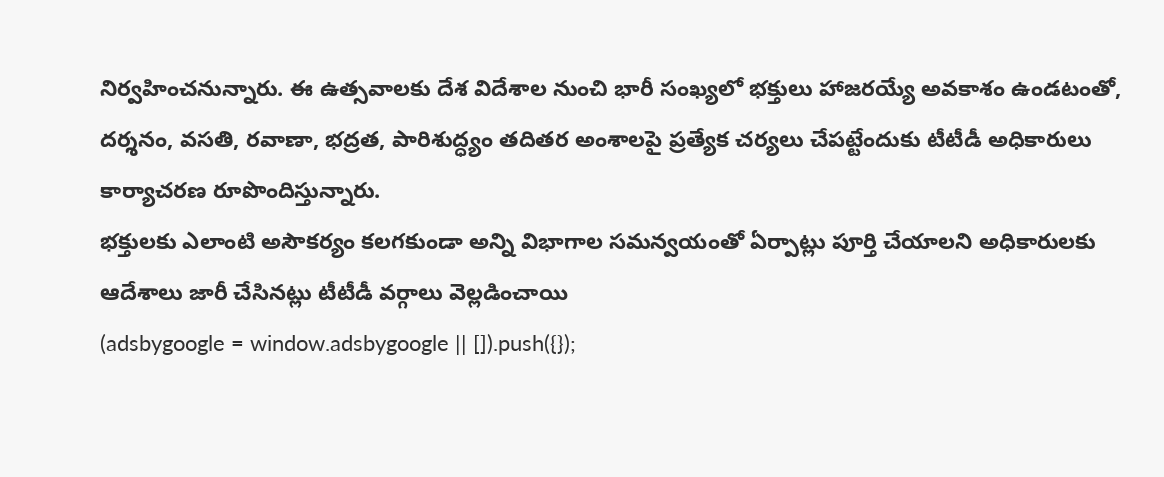నిర్వహించనున్నారు. ఈ ఉత్సవాలకు దేశ విదేశాల నుంచి భారీ సంఖ్యలో భక్తులు హాజరయ్యే అవకాశం ఉండటంతో, దర్శనం, వసతి, రవాణా, భద్రత, పారిశుద్ధ్యం తదితర అంశాలపై ప్రత్యేక చర్యలు చేపట్టేందుకు టీటీడీ అధికారులు కార్యాచరణ రూపొందిస్తున్నారు.
భక్తులకు ఎలాంటి అసౌకర్యం కలగకుండా అన్ని విభాగాల సమన్వయంతో ఏర్పాట్లు పూర్తి చేయాలని అధికారులకు ఆదేశాలు జారీ చేసినట్లు టీటీడీ వర్గాలు వెల్లడించాయి
(adsbygoogle = window.adsbygoogle || []).push({});